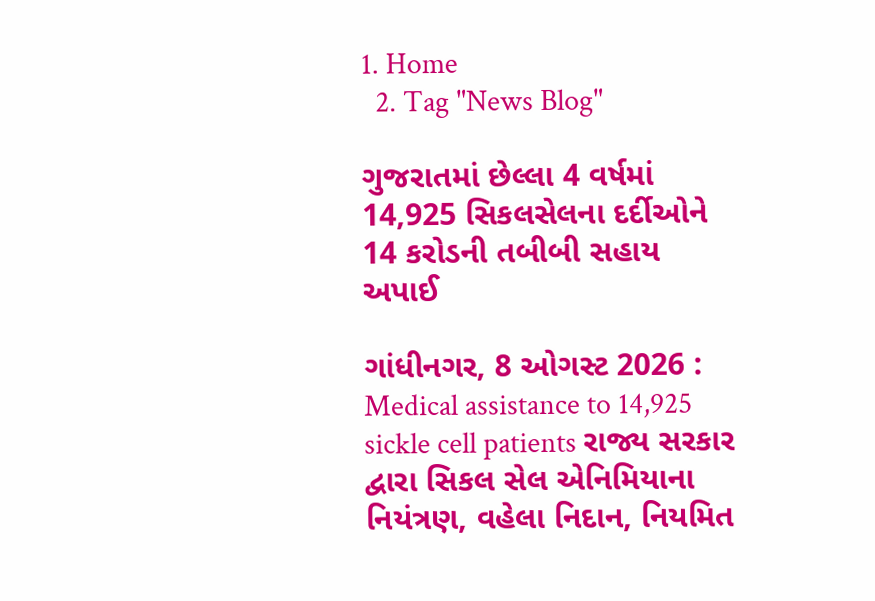1. Home
  2. Tag "News Blog"

ગુજરાતમાં છેલ્લા 4 વર્ષમાં 14,925 સિકલસેલના દર્દીઓને 14 કરોડની તબીબી સહાય અપાઈ

ગાંધીનગર, 8 ઓગસ્ટ 2026 :  Medical assistance to 14,925 sickle cell patients રાજ્ય સરકાર દ્વારા સિકલ સેલ એનિમિયાના નિયંત્રણ, વહેલા નિદાન, નિયમિત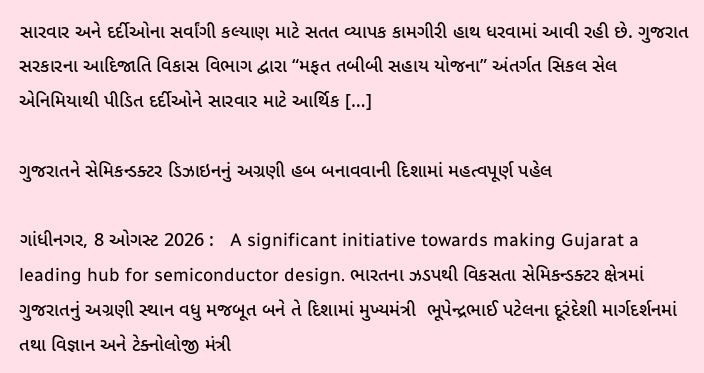સારવાર અને દર્દીઓના સર્વાંગી કલ્યાણ માટે સતત વ્યાપક કામગીરી હાથ ધરવામાં આવી રહી છે. ગુજરાત સરકારના આદિજાતિ વિકાસ વિભાગ દ્વારા “મફત તબીબી સહાય યોજના” અંતર્ગત સિકલ સેલ એનિમિયાથી પીડિત દર્દીઓને સારવાર માટે આર્થિક […]

ગુજરાતને સેમિકન્ડક્ટર ડિઝાઇનનું અગ્રણી હબ બનાવવાની દિશામાં મહત્વપૂર્ણ પહેલ

ગાંધીનગર, 8 ઓગસ્ટ 2026 :   A significant initiative towards making Gujarat a leading hub for semiconductor design. ભારતના ઝડપથી વિકસતા સેમિકન્ડક્ટર ક્ષેત્રમાં ગુજરાતનું અગ્રણી સ્થાન વધુ મજબૂત બને તે દિશામાં મુખ્યમંત્રી  ભૂપેન્દ્રભાઈ પટેલના દૂરંદેશી માર્ગદર્શનમાં તથા વિજ્ઞાન અને ટેક્નોલોજી મંત્રી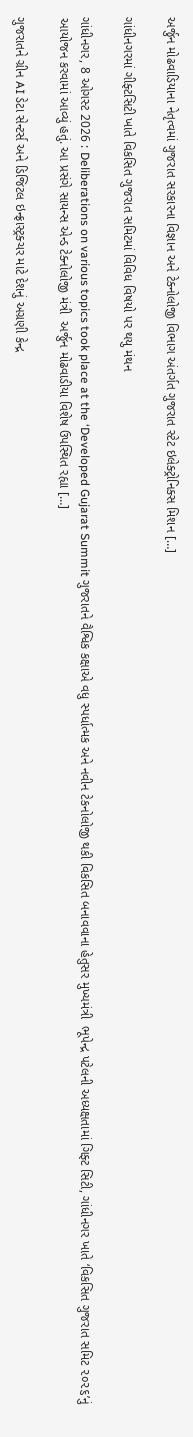અર્જુન મોઢવાડિયાના નેતૃત્વમાં ગુજરાત સરકારના વિજ્ઞાન અને ટેક્નોલોજી વિભાગ અંતર્ગત ગુજરાત સ્ટેટ ઇલેક્ટ્રોનિક્સ મિશન […]

ગાંધીનગરમાં ગીફ્ટસિટી ખાતે વિકસિત ગુજરાત સમિટમાં વિવિધ વિષયો પર થયુ મંથન

ગાંધીનગર, 8 ઓગસ્ટ 2026 : Deliberations on various topics took place at the ‘Developed Gujarat Summit ગુજરાતને વૈશ્વિક કક્ષાએ વધુ સ્પર્ધાત્મક અને નવીન ટેકનોલોજી થકી વિકસિત બનાવવાના હેતુસર મુખ્યમંત્રી  ભૂપેન્દ્ર પટેલની અધ્યક્ષતામાં ગિફ્ટ સિટી, ગાંધીનગર ખાતે ‘વિકસિત ગુજરાત સમિટ ૨૦૨૬’નું આયોજન કરવામાં આવ્યું હતું. આ પ્રસંગે સાયન્સ એન્ડ ટેક્નોલોજી મંત્રી  અર્જુન મોઢવાડીયા વિશેષ ઉપસ્થિત રહ્યા […]

ગુજરાતને ગ્રીન AI ડેટા સેન્ટર્સ અને ડિજિટલ ઇન્ફ્રાસ્ટ્રક્ચર માટે દેશનું અગ્રણી કેન્દ્ર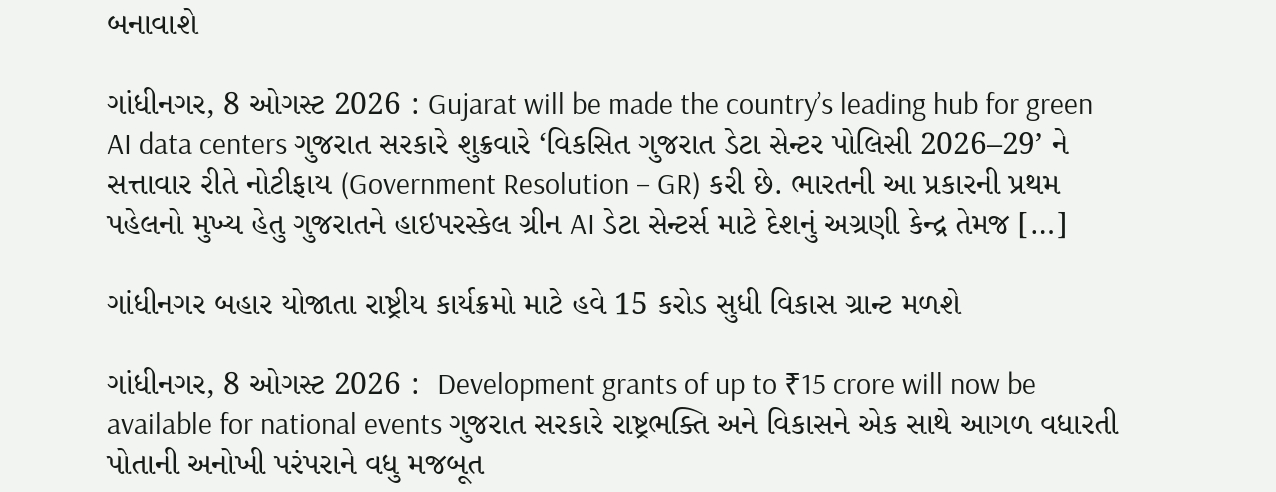બનાવાશે

ગાંધીનગર, 8 ઓગસ્ટ 2026 : Gujarat will be made the country’s leading hub for green AI data centers ગુજરાત સરકારે શુક્રવારે ‘વિકસિત ગુજરાત ડેટા સેન્ટર પોલિસી 2026–29’ ને સત્તાવાર રીતે નોટીફાય (Government Resolution – GR) કરી છે. ભારતની આ પ્રકારની પ્રથમ પહેલનો મુખ્ય હેતુ ગુજરાતને હાઇપરસ્કેલ ગ્રીન AI ડેટા સેન્ટર્સ માટે દેશનું અગ્રણી કેન્દ્ર તેમજ […]

ગાંધીનગર બહાર યોજાતા રાષ્ટ્રીય કાર્યક્રમો માટે હવે 15 કરોડ સુધી વિકાસ ગ્રાન્ટ મળશે

ગાંધીનગર, 8 ઓગસ્ટ 2026 :  Development grants of up to ₹15 crore will now be available for national events ગુજરાત સરકારે રાષ્ટ્રભક્તિ અને વિકાસને એક સાથે આગળ વધારતી પોતાની અનોખી પરંપરાને વધુ મજબૂત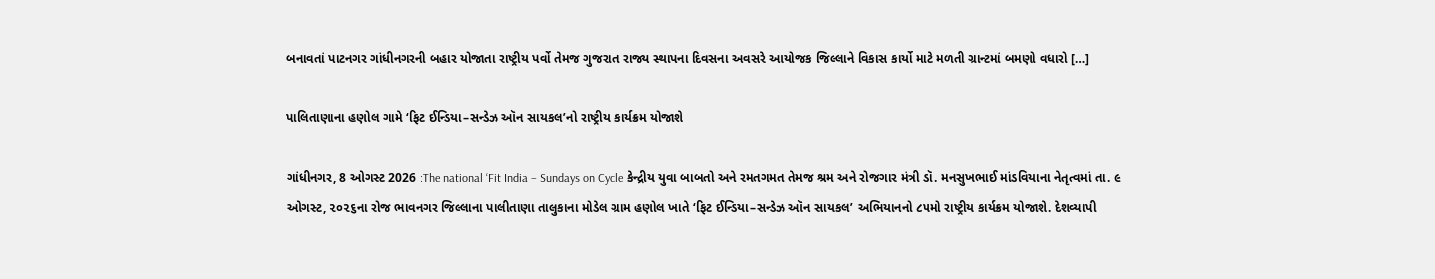બનાવતાં પાટનગર ગાંધીનગરની બહાર યોજાતા રાષ્ટ્રીય પર્વો તેમજ ગુજરાત રાજ્ય સ્થાપના દિવસના અવસરે આયોજક જિલ્લાને વિકાસ કાર્યો માટે મળતી ગ્રાન્ટમાં બમણો વધારો […]

પાલિતાણાના હણોલ ગામે ‘ફિટ ઈન્ડિયા–સન્ડેઝ ઑન સાયકલ’નો રાષ્ટ્રીય કાર્યક્રમ યોજાશે

ગાંધીનગર, 8 ઓગસ્ટ 2026 :The national ‘Fit India – Sundays on Cycle કેન્દ્રીય યુવા બાબતો અને રમતગમત તેમજ શ્રમ અને રોજગાર મંત્રી ડૉ. મનસુખભાઈ માંડવિયાના નેતૃત્વમાં તા. ૯ ઓગસ્ટ, ૨૦૨૬ના રોજ ભાવનગર જિલ્લાના પાલીતાણા તાલુકાના મોડેલ ગ્રામ હણોલ ખાતે ‘ફિટ ઈન્ડિયા–સન્ડેઝ ઑન સાયકલ’ અભિયાનનો ૮૫મો રાષ્ટ્રીય કાર્યક્રમ યોજાશે. દેશવ્યાપી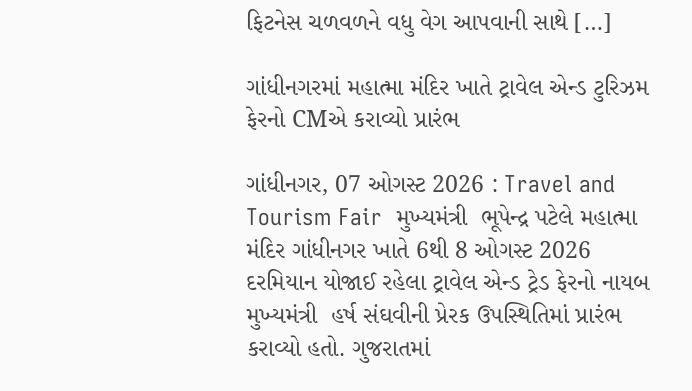ફિટનેસ ચળવળને વધુ વેગ આપવાની સાથે […]

ગાંધીનગરમાં મહાત્મા મંદિર ખાતે ટ્રાવેલ એન્ડ ટુરિઝમ ફેરનો CMએ કરાવ્યો પ્રારંભ

ગાંધીનગર, 07 ઓગસ્ટ 2026 : Travel and Tourism Fair  મુખ્યમંત્રી  ભૂપેન્દ્ર પટેલે મહાત્મા મંદિર ગાંધીનગર ખાતે 6થી 8 ઓગસ્ટ 2026 દરમિયાન યોજાઈ રહેલા ટ્રાવેલ એન્ડ ટ્રેડ ફેરનો નાયબ મુખ્યમંત્રી  હર્ષ સંઘવીની પ્રેરક ઉપસ્થિતિમાં પ્રારંભ કરાવ્યો હતો. ગુજરાતમાં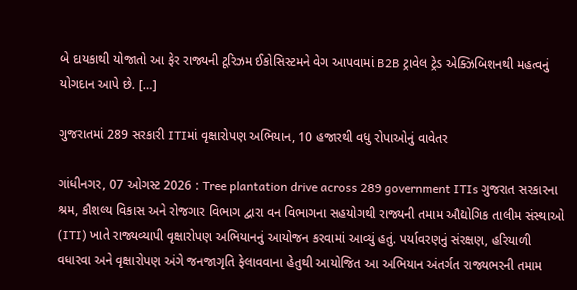બે દાયકાથી યોજાતો આ ફેર રાજ્યની ટૂરિઝમ ઈકોસિસ્ટમને વેગ આપવામાં B2B ટ્રાવેલ ટ્રેડ એક્ઝિબિશનથી મહત્વનું યોગદાન આપે છે. […]

ગુજરાતમાં 289 સરકારી ITIમાં વૃક્ષારોપણ અભિયાન, 10 હજારથી વધુ રોપાઓનું વાવેતર

ગાંધીનગર, 07 ઓગસ્ટ 2026 : Tree plantation drive across 289 government ITIs ગુજરાત સરકારના શ્રમ, કૌશલ્ય વિકાસ અને રોજગાર વિભાગ દ્વારા વન વિભાગના સહયોગથી રાજ્યની તમામ ઔદ્યોગિક તાલીમ સંસ્થાઓ (ITI) ખાતે રાજ્યવ્યાપી વૃક્ષારોપણ અભિયાનનું આયોજન કરવામાં આવ્યું હતું. પર્યાવરણનું સંરક્ષણ, હરિયાળી વધારવા અને વૃક્ષારોપણ અંગે જનજાગૃતિ ફેલાવવાના હેતુથી આયોજિત આ અભિયાન અંતર્ગત રાજ્યભરની તમામ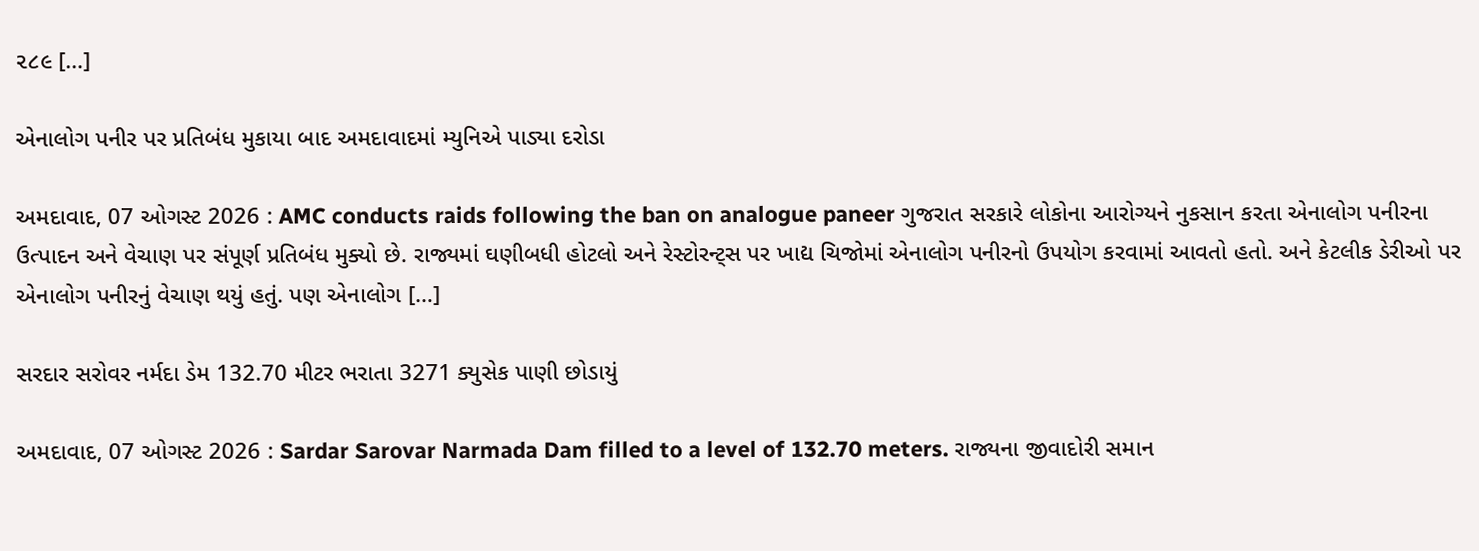૨૮૯ […]

એનાલોગ પનીર પર પ્રતિબંધ મુકાયા બાદ અમદાવાદમાં મ્યુનિએ પાડ્યા દરોડા

અમદાવાદ, 07 ઓગસ્ટ 2026 : AMC conducts raids following the ban on analogue paneer ગુજરાત સરકારે લોકોના આરોગ્યને નુકસાન કરતા એનાલોગ પનીરના ઉત્પાદન અને વેચાણ પર સંપૂર્ણ પ્રતિબંધ મુક્યો છે. રાજ્યમાં ઘણીબધી હોટલો અને રેસ્ટોરન્ટ્સ પર ખાદ્ય ચિજોમાં એનાલોગ પનીરનો ઉપયોગ કરવામાં આવતો હતો. અને કેટલીક ડેરીઓ પર એનાલોગ પનીરનું વેચાણ થયું હતું. પણ એનાલોગ […]

સરદાર સરોવર નર્મદા ડેમ 132.70 મીટર ભરાતા 3271 ક્યુસેક પાણી છોડાયું

અમદાવાદ, 07 ઓગસ્ટ 2026 : Sardar Sarovar Narmada Dam filled to a level of 132.70 meters. રાજ્યના જીવાદોરી સમાન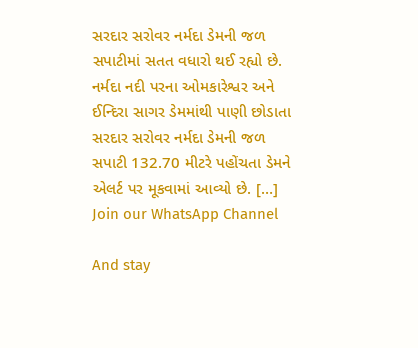સરદાર સરોવર નર્મદા ડેમની જળ સપાટીમાં સતત વધારો થઈ રહ્યો છે. નર્મદા નદી પરના ઓમકારેશ્વર અને ઈન્દિરા સાગર ડેમમાંથી પાણી છોડાતા સરદાર સરોવર નર્મદા ડેમની જળ સપાટી 132.70 મીટરે પહોંચતા ડેમને એલર્ટ પર મૂકવામાં આવ્યો છે. […]
Join our WhatsApp Channel

And stay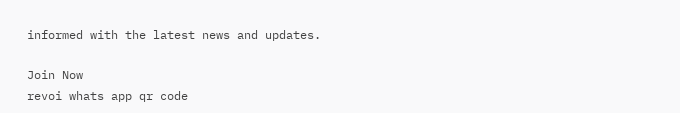informed with the latest news and updates.

Join Now
revoi whats app qr code